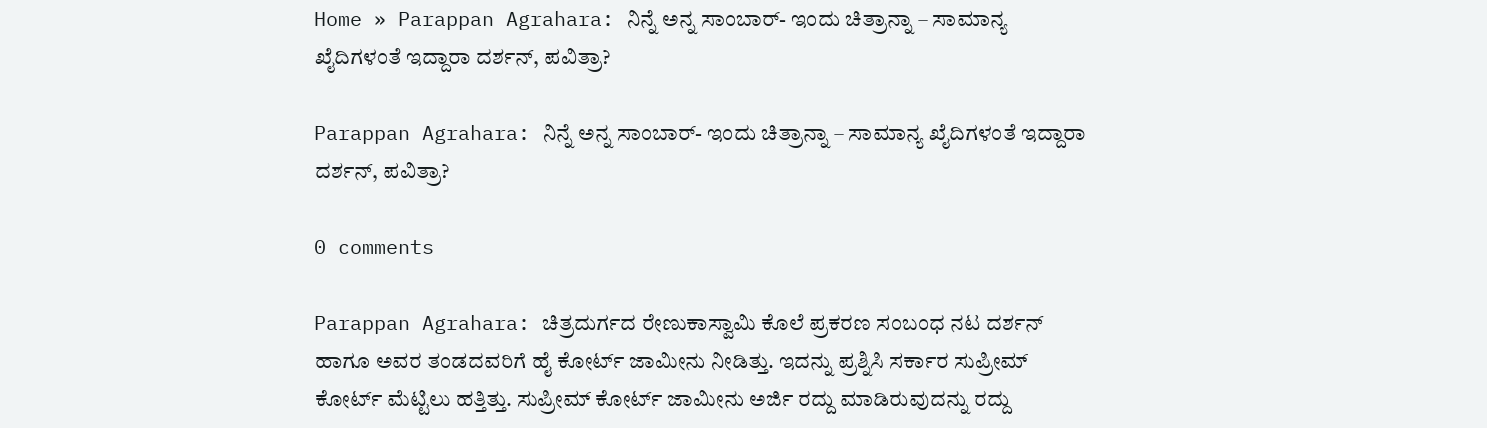Home » Parappan Agrahara: ನಿನ್ನೆ ಅನ್ನ ಸಾಂಬಾರ್- ಇಂದು ಚಿತ್ರಾನ್ನಾ – ಸಾಮಾನ್ಯ ಖೈದಿಗಳಂತೆ ಇದ್ದಾರಾ ದರ್ಶನ್‌, ಪವಿತ್ರಾ?

Parappan Agrahara: ನಿನ್ನೆ ಅನ್ನ ಸಾಂಬಾರ್- ಇಂದು ಚಿತ್ರಾನ್ನಾ – ಸಾಮಾನ್ಯ ಖೈದಿಗಳಂತೆ ಇದ್ದಾರಾ ದರ್ಶನ್‌, ಪವಿತ್ರಾ?

0 comments

Parappan Agrahara: ಚಿತ್ರದುರ್ಗದ ರೇಣುಕಾಸ್ವಾಮಿ ಕೊಲೆ ಪ್ರಕರಣ ಸಂಬಂಧ ನಟ ದರ್ಶನ್‌ ಹಾಗೂ ಅವರ ತಂಡದವರಿಗೆ ಹೈ ಕೋರ್ಟ್‌ ಜಾಮೀನು ನೀಡಿತ್ತು. ಇದನ್ನು ಪ್ರಶ್ನಿಸಿ ಸರ್ಕಾರ ಸುಪ್ರೀಮ್‌ ಕೋರ್ಟ್‌ ಮೆಟ್ಟಿಲು ಹತ್ತಿತ್ತು. ಸುಪ್ರೀಮ್‌ ಕೋರ್ಟ್‌ ಜಾಮೀನು ಅರ್ಜಿ ರದ್ದು ಮಾಡಿರುವುದನ್ನು ರದ್ದು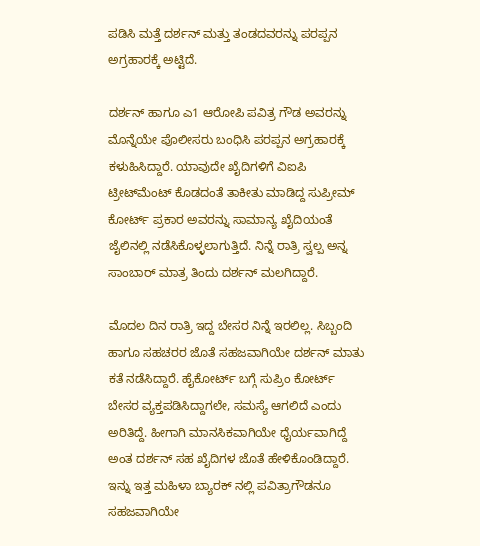ಪಡಿಸಿ ಮತ್ತೆ ದರ್ಶನ್‌ ಮತ್ತು ತಂಡದವರನ್ನು ಪರಪ್ಪನ ಅಗ್ರಹಾರಕ್ಕೆ ಅಟ್ಟಿದೆ.

ದರ್ಶನ್‌ ಹಾಗೂ ಎ1 ಆರೋಪಿ ಪವಿತ್ರ ಗೌಡ ಅವರನ್ನು ಮೊನ್ನೆಯೇ ಪೊಲೀಸರು ಬಂಧಿಸಿ ಪರಪ್ಪನ ಅಗ್ರಹಾರಕ್ಕೆ ಕಳುಹಿಸಿದ್ದಾರೆ. ಯಾವುದೇ ಖೈದಿಗಳಿಗೆ ವಿಐಪಿ ಟ್ರೀಟ್‌ಮೆಂಟ್‌ ಕೊಡದಂತೆ ತಾಕೀತು ಮಾಡಿದ್ದ ಸುಪ್ರೀಮ್‌ ಕೋರ್ಟ್‌ ಪ್ರಕಾರ ಅವರನ್ನು ಸಾಮಾನ್ಯ ಖೈದಿಯಂತೆ ಜೈಲಿನಲ್ಲಿ ನಡೆಸಿಕೊಳ್ಳಲಾಗುತ್ತಿದೆ. ನಿನ್ನೆ ರಾತ್ರಿ ಸ್ವಲ್ಪ ಅನ್ನ ಸಾಂಬಾರ್ ಮಾತ್ರ ತಿಂದು ದರ್ಶನ್ ಮಲಗಿದ್ದಾರೆ.

ಮೊದಲ ದಿನ ರಾತ್ರಿ ಇದ್ದ ಬೇಸರ ನಿನ್ನೆ ಇರಲಿಲ್ಲ. ಸಿಬ್ಬಂದಿ ಹಾಗೂ ಸಹಚರರ ಜೊತೆ ಸಹಜವಾಗಿಯೇ ದರ್ಶನ್ ಮಾತು ಕತೆ ನಡೆಸಿದ್ದಾರೆ. ಹೈಕೋರ್ಟ್ ಬಗ್ಗೆ ಸುಪ್ರಿಂ ಕೋರ್ಟ್ ಬೇಸರ ವ್ಯಕ್ತಪಡಿಸಿದ್ದಾಗಲೇ, ಸಮಸ್ಯೆ ಆಗಲಿದೆ ಎಂದು ಅರಿತಿದ್ದೆ. ಹೀಗಾಗಿ ಮಾನಸಿಕವಾಗಿಯೇ ಧೈರ್ಯವಾಗಿದ್ದೆ ಅಂತ ದರ್ಶನ್ ಸಹ ಖೈದಿಗಳ ಜೊತೆ ಹೇಳಿಕೊಂಡಿದ್ದಾರೆ. ಇನ್ನು ಇತ್ತ ಮಹಿಳಾ ಬ್ಯಾರಕ್ ನಲ್ಲಿ ಪವಿತ್ರಾಗೌಡನೂ ಸಹಜವಾಗಿಯೇ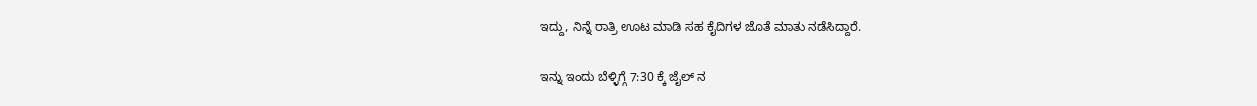ಇದ್ದು, ನಿನ್ನೆ ರಾತ್ರಿ ಊಟ ಮಾಡಿ ಸಹ ಕೈದಿಗಳ ಜೊತೆ ಮಾತು ನಡೆಸಿದ್ದಾರೆ.

ಇನ್ನು ಇಂದು ಬೆಳ್ಳಿಗ್ಗೆ 7:30 ಕ್ಕೆ ಜೈಲ್ ನ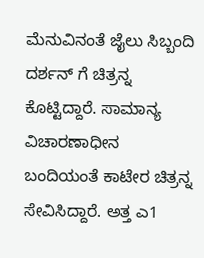ಮೆನುವಿನಂತೆ ಜೈಲು ಸಿಬ್ಬಂದಿ ದರ್ಶನ್ ಗೆ ಚಿತ್ರನ್ನ ಕೊಟ್ಟಿದ್ದಾರೆ. ಸಾಮಾನ್ಯ ವಿಚಾರಣಾಧೀನ ಬಂದಿಯಂತೆ ಕಾಟೇರ ಚಿತ್ರನ್ನ ಸೇವಿಸಿದ್ದಾರೆ. ಅತ್ತ ಎ1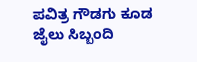ಪವಿತ್ರ ಗೌಡಗು ಕೂಡ ಜೈಲು ಸಿಬ್ಬಂದಿ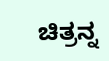ಚಿತ್ರನ್ನ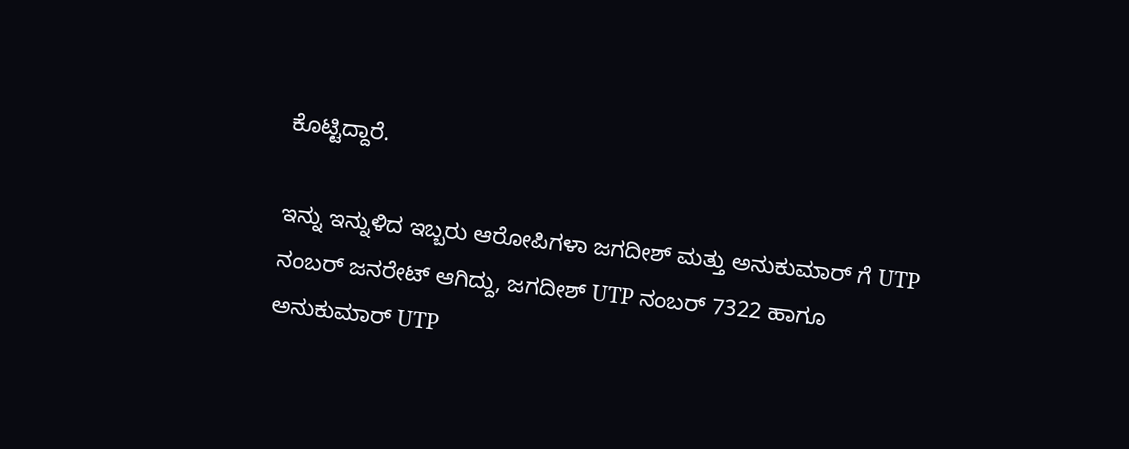ಕೊಟ್ಟಿದ್ದಾರೆ.

ಇನ್ನು ಇನ್ನುಳಿದ ಇಬ್ಬರು ಆರೋಪಿಗಳಾ ಜಗದೀಶ್ ಮತ್ತು ಅನುಕುಮಾರ್ ಗೆ UTP ನಂಬರ್ ಜನರೇಟ್ ಆಗಿದ್ದು, ಜಗದೀಶ್ UTP ನಂಬರ್ 7322 ಹಾಗೂ ಅನುಕುಮಾರ್ UTP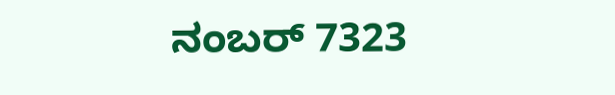ನಂಬರ್ 7323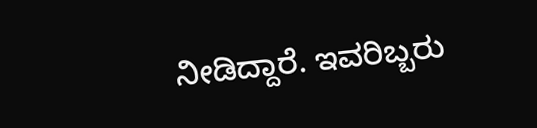ನೀಡಿದ್ದಾರೆ. ಇವರಿಬ್ಬರು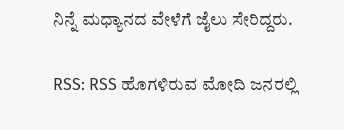ನಿನ್ನೆ ಮಧ್ಯಾನದ ವೇಳೆಗೆ ಜೈಲು ಸೇರಿದ್ದರು.

RSS: RSS ಹೊಗಳಿರುವ ಮೋದಿ ಜನರಲ್ಲಿ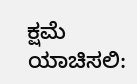ಕ್ಷಮೆ ಯಾಚಿಸಲಿ: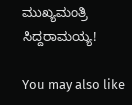ಮುಖ್ಯಮಂತ್ರಿ ಸಿದ್ದರಾಮಯ್ಯ!

You may also like